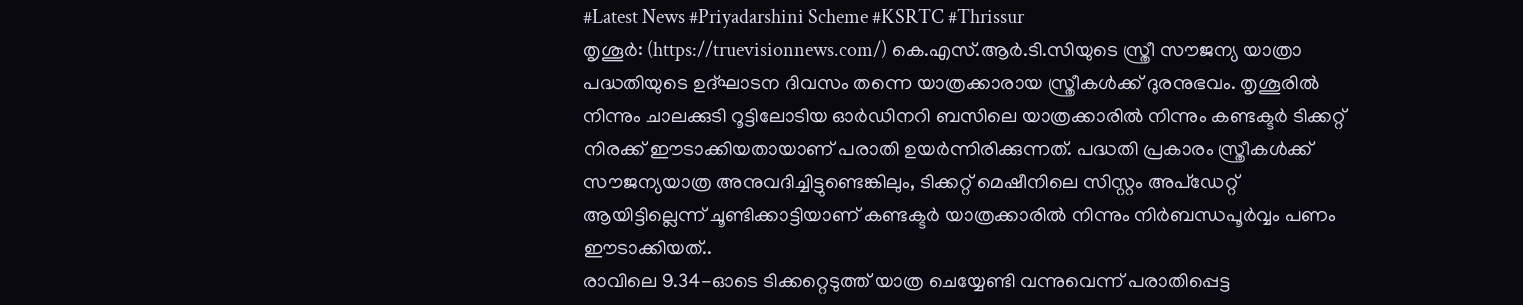#Latest News #Priyadarshini Scheme #KSRTC #Thrissur
തൃശൂർ: (https://truevisionnews.com/) കെ.എസ്.ആർ.ടി.സിയുടെ സ്ത്രീ സൗജന്യ യാത്രാ പദ്ധതിയുടെ ഉദ്ഘാടന ദിവസം തന്നെ യാത്രക്കാരായ സ്ത്രീകൾക്ക് ദുരനുഭവം. തൃശൂരിൽ നിന്നും ചാലക്കുടി റൂട്ടിലോടിയ ഓർഡിനറി ബസിലെ യാത്രക്കാരിൽ നിന്നും കണ്ടക്ടർ ടിക്കറ്റ് നിരക്ക് ഈടാക്കിയതായാണ് പരാതി ഉയർന്നിരിക്കുന്നത്. പദ്ധതി പ്രകാരം സ്ത്രീകൾക്ക് സൗജന്യയാത്ര അനുവദിച്ചിട്ടുണ്ടെങ്കിലും, ടിക്കറ്റ് മെഷീനിലെ സിസ്റ്റം അപ്ഡേറ്റ് ആയിട്ടില്ലെന്ന് ചൂണ്ടിക്കാട്ടിയാണ് കണ്ടക്ടർ യാത്രക്കാരിൽ നിന്നും നിർബന്ധപൂർവ്വം പണം ഈടാക്കിയത്..
രാവിലെ 9.34-ഓടെ ടിക്കറ്റെടുത്ത് യാത്ര ചെയ്യേണ്ടി വന്നുവെന്ന് പരാതിപ്പെട്ട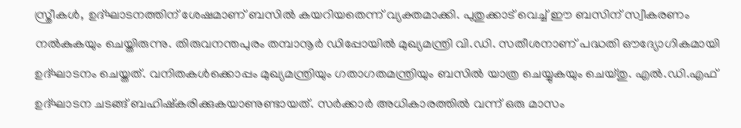സ്ത്രീകൾ, ഉദ്ഘാടനത്തിന് ശേഷമാണ് ബസിൽ കയറിയതെന്ന് വ്യക്തമാക്കി. പുതുക്കാട് വെച്ച് ഈ ബസിന് സ്വീകരണം നൽകുകയും ചെയ്തിരുന്നു. തിരുവനന്തപുരം തമ്പാനൂർ ഡിപ്പോയിൽ മുഖ്യമന്ത്രി വി.ഡി. സതീശനാണ് പദ്ധതി ഔദ്യോഗികമായി ഉദ്ഘാടനം ചെയ്തത്. വനിതകൾക്കൊപ്പം മുഖ്യമന്ത്രിയും ഗതാഗതമന്ത്രിയും ബസിൽ യാത്ര ചെയ്യുകയും ചെയ്തു. എൽ.ഡി.എഫ് ഉദ്ഘാടന ചടങ്ങ് ബഹിഷ്കരിക്കുകയാണുണ്ടായത്. സർക്കാർ അധികാരത്തിൽ വന്ന് ഒരു മാസം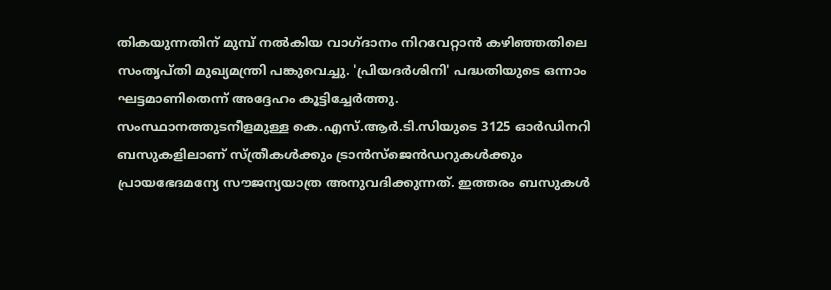തികയുന്നതിന് മുമ്പ് നൽകിയ വാഗ്ദാനം നിറവേറ്റാൻ കഴിഞ്ഞതിലെ സംതൃപ്തി മുഖ്യമന്ത്രി പങ്കുവെച്ചു. 'പ്രിയദർശിനി' പദ്ധതിയുടെ ഒന്നാം ഘട്ടമാണിതെന്ന് അദ്ദേഹം കൂട്ടിച്ചേർത്തു.
സംസ്ഥാനത്തുടനീളമുള്ള കെ.എസ്.ആർ.ടി.സിയുടെ 3125 ഓർഡിനറി ബസുകളിലാണ് സ്ത്രീകൾക്കും ട്രാൻസ്ജെൻഡറുകൾക്കും പ്രായഭേദമന്യേ സൗജന്യയാത്ര അനുവദിക്കുന്നത്. ഇത്തരം ബസുകൾ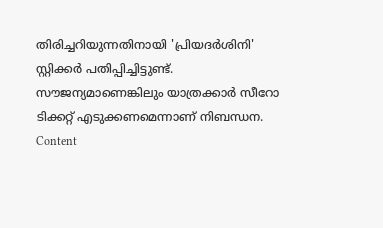തിരിച്ചറിയുന്നതിനായി 'പ്രിയദർശിനി' സ്റ്റിക്കർ പതിപ്പിച്ചിട്ടുണ്ട്. സൗജന്യമാണെങ്കിലും യാത്രക്കാർ സീറോ ടിക്കറ്റ് എടുക്കണമെന്നാണ് നിബന്ധന.
Content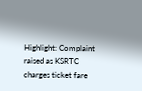Highlight: Complaint raised as KSRTC charges ticket fare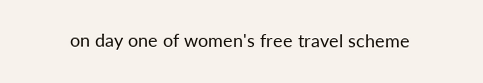on day one of women's free travel scheme